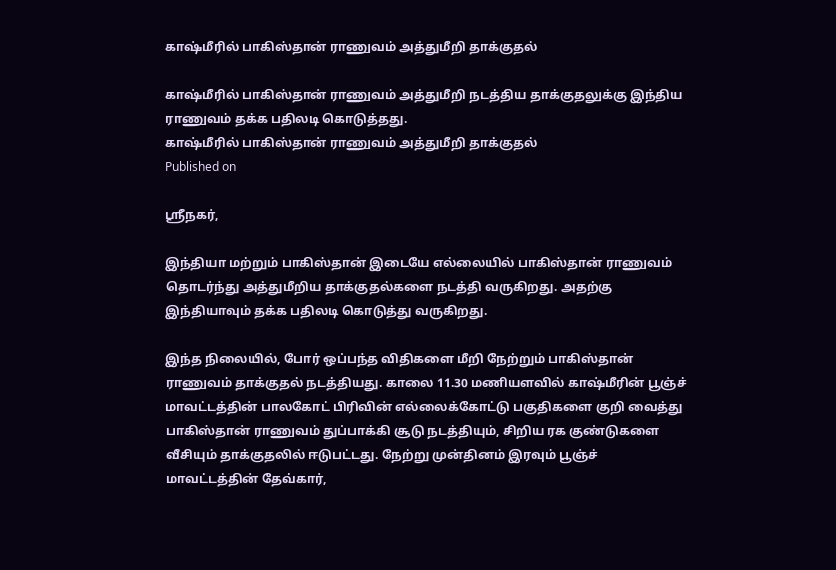காஷ்மீரில் பாகிஸ்தான் ராணுவம் அத்துமீறி தாக்குதல்

காஷ்மீரில் பாகிஸ்தான் ராணுவம் அத்துமீறி நடத்திய தாக்குதலுக்கு இந்திய ராணுவம் தக்க பதிலடி கொடுத்தது.
காஷ்மீரில் பாகிஸ்தான் ராணுவம் அத்துமீறி தாக்குதல்
Published on

ஸ்ரீநகர்,

இந்தியா மற்றும் பாகிஸ்தான் இடையே எல்லையில் பாகிஸ்தான் ராணுவம் தொடர்ந்து அத்துமீறிய தாக்குதல்களை நடத்தி வருகிறது. அதற்கு இந்தியாவும் தக்க பதிலடி கொடுத்து வருகிறது.

இந்த நிலையில், போர் ஒப்பந்த விதிகளை மீறி நேற்றும் பாகிஸ்தான் ராணுவம் தாக்குதல் நடத்தியது. காலை 11.30 மணியளவில் காஷ்மீரின் பூஞ்ச் மாவட்டத்தின் பாலகோட் பிரிவின் எல்லைக்கோட்டு பகுதிகளை குறி வைத்து பாகிஸ்தான் ராணுவம் துப்பாக்கி சூடு நடத்தியும், சிறிய ரக குண்டுகளை வீசியும் தாக்குதலில் ஈடுபட்டது. நேற்று முன்தினம் இரவும் பூஞ்ச் மாவட்டத்தின் தேவ்கார்,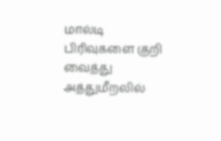மால்டி பிரிவுகளை குறி வைத்து அத்துமீறலில்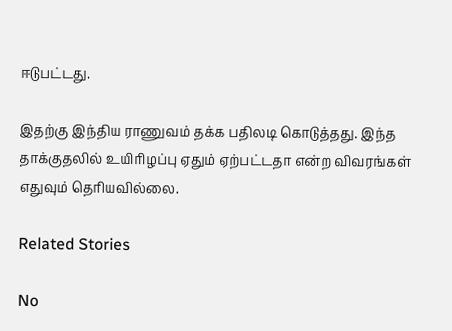ஈடுபட்டது.

இதற்கு இந்திய ராணுவம் தக்க பதிலடி கொடுத்தது. இந்த தாக்குதலில் உயிரிழப்பு ஏதும் ஏற்பட்டதா என்ற விவரங்கள் எதுவும் தெரியவில்லை.

Related Stories

No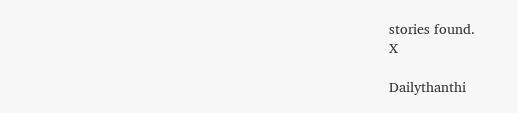stories found.
X

Dailythanthi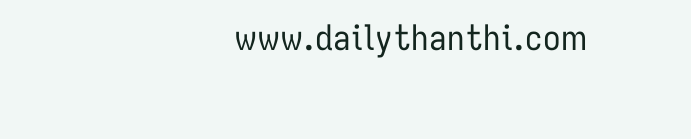www.dailythanthi.com